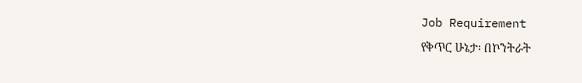Job Requirement
የቅጥር ሁኔታ፡ በኮንትራት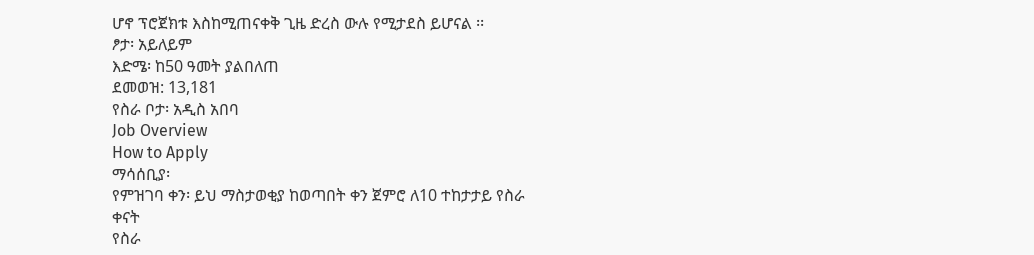ሆኖ ፕሮጀክቱ እስከሚጠናቀቅ ጊዜ ድረስ ውሉ የሚታደስ ይሆናል ፡፡
ፆታ፡ አይለይም
እድሜ፡ ከ50 ዓመት ያልበለጠ
ደመወዝ: 13,181
የስራ ቦታ፡ አዲስ አበባ
Job Overview
How to Apply
ማሳሰቢያ፡
የምዝገባ ቀን፡ ይህ ማስታወቂያ ከወጣበት ቀን ጀምሮ ለ10 ተከታታይ የስራ ቀናት
የስራ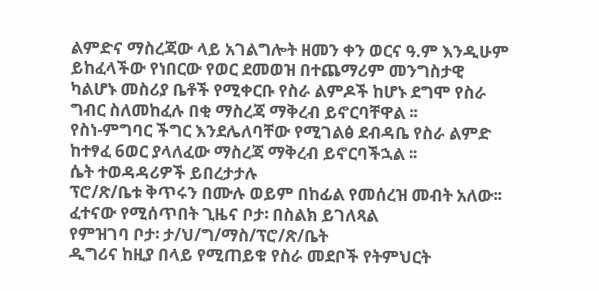ልምድና ማስረጃው ላይ አገልግሎት ዘመን ቀን ወርና ዓ.ም እንዲሁም ይከፈላችው የነበርው የወር ደመወዝ በተጨማሪም መንግስታዊ ካልሆኑ መስሪያ ቤቶች የሚቀርቡ የስራ ልምዶች ከሆኑ ደግሞ የስራ ግብር ስለመከፈሉ በቂ ማስረጃ ማቅረብ ይኖርባቸዋል ፡፡
የስነ-ምግባር ችግር እንደሌለባቸው የሚገልፅ ደብዳቤ የስራ ልምድ ከተፃፈ 6ወር ያላለፈው ማስረጃ ማቅረብ ይኖርባችኋል ፡፡
ሴት ተወዳዳሪዎች ይበረታታሉ
ፕሮ/ጽ/ቤቱ ቅጥሩን በሙሉ ወይም በከፊል የመሰረዝ መብት አለው፡፡
ፈተናው የሚሰጥበት ጊዜና ቦታ፡ በስልክ ይገለጻል
የምዝገባ ቦታ፡ ታ/ህ/ግ/ማስ/ፕሮ/ጽ/ቤት
ዲግሪና ከዚያ በላይ የሚጠይቁ የስራ መደቦች የትምህርት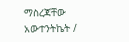ማስረጃቸው አውተንትኬት /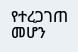የተረጋገጠ መሆን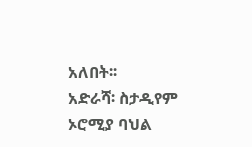አለበት፡፡
አድራሻ፡ ስታዲየም ኦሮሚያ ባህል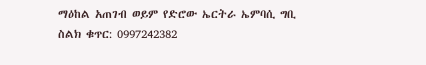ማዕከል አጠገብ ወይም የድሮው ኤርትራ ኤምባሲ ግቢ
ስልክ ቁጥር: 0997242382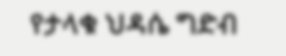የታላቁ ህዳሴ ግድብ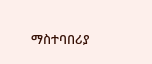ማስተባበሪያ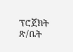ፕሮጀክት ጽ/ቤት